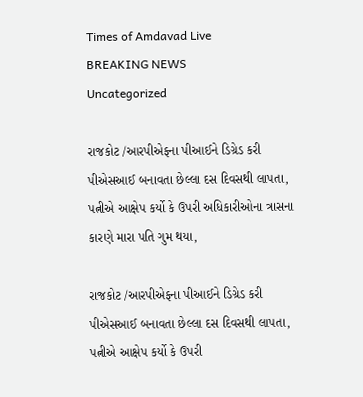Times of Amdavad Live
BREAKING NEWS
Uncategorized

રાજકોટ /આરપીએફના પીઆઈને ડિગ્રેડ કરી પીએસઆઈ બનાવતા છેલ્લા દસ દિવસથી લાપતા, પત્નીએ આક્ષેપ કર્યો કે ઉપરી અધિકારીઓના ત્રાસના કારણે મારા પતિ ગુમ થયા,

રાજકોટ /આરપીએફના પીઆઈને ડિગ્રેડ કરી પીએસઆઈ બનાવતા છેલ્લા દસ દિવસથી લાપતા, પત્નીએ આક્ષેપ કર્યો કે ઉપરી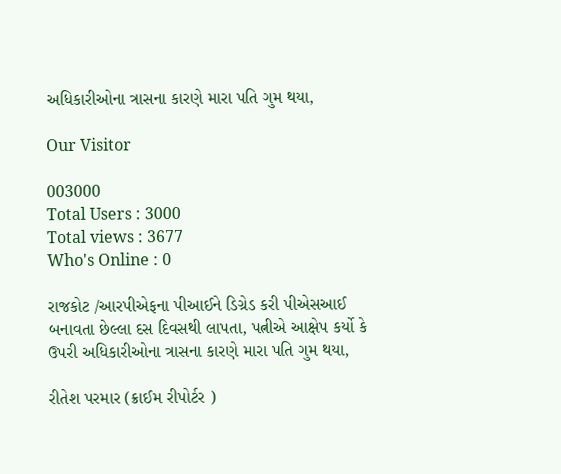અધિકારીઓના ત્રાસના કારણે મારા પતિ ગુમ થયા,

Our Visitor

003000
Total Users : 3000
Total views : 3677
Who's Online : 0

રાજકોટ /આરપીએફના પીઆઈને ડિગ્રેડ કરી પીએસઆઈ બનાવતા છેલ્લા દસ દિવસથી લાપતા, પત્નીએ આક્ષેપ કર્યો કે ઉપરી અધિકારીઓના ત્રાસના કારણે મારા પતિ ગુમ થયા,

રીતેશ પરમાર (ક્રાઈમ રીપોર્ટર )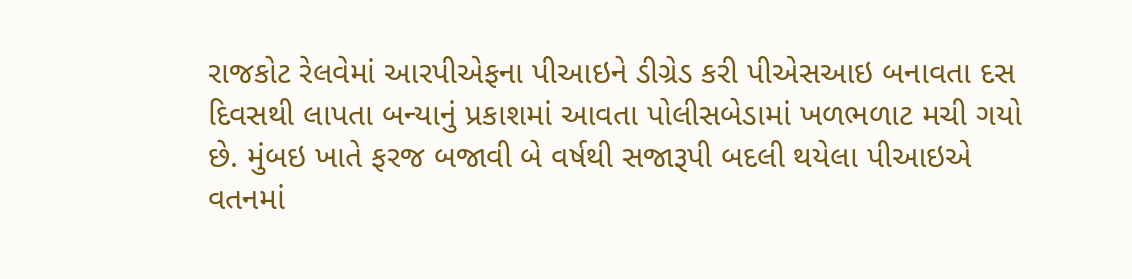રાજકોટ રેલવેમાં આરપીએફના પીઆઇને ડીગ્રેડ કરી પીએસઆઇ બનાવતા દસ દિવસથી લાપતા બન્યાનું પ્રકાશમાં આવતા પોલીસબેડામાં ખળભળાટ મચી ગયો છે. મુંબઇ ખાતે ફરજ બજાવી બે વર્ષથી સજારૂપી બદલી થયેલા પીઆઇએ વતનમાં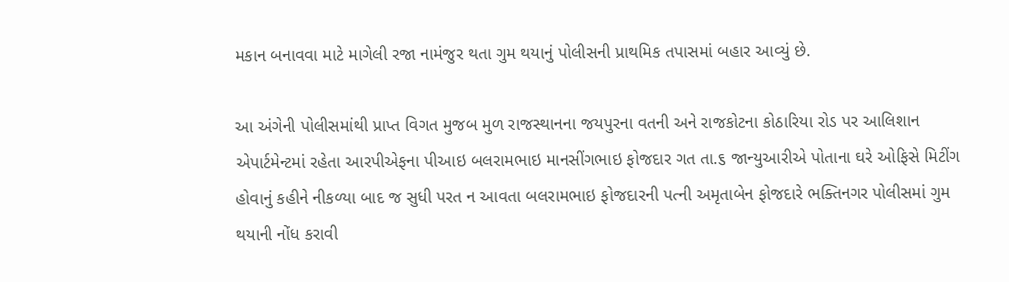મકાન બનાવવા માટે માગેલી રજા નામંજુર થતા ગુમ થયાનું પોલીસની પ્રાથમિક તપાસમાં બહાર આવ્યું છે.

આ અંગેની પોલીસમાંથી પ્રાપ્ત વિગત મુજબ મુળ રાજસ્થાનના જયપુરના વતની અને રાજકોટના કોઠારિયા રોડ પર આલિશાન એપાર્ટમેન્ટમાં રહેતા આરપીએફના પીઆઇ બલરામભાઇ માનસીંગભાઇ ફોજદાર ગત તા.૬ જાન્યુઆરીએ પોતાના ઘરે ઓફિસે મિટીંગ હોવાનું કહીને નીકળ્યા બાદ જ સુધી પરત ન આવતા બલરામભાઇ ફોજદારની પત્ની અમૃતાબેન ફોજદારે ભક્તિનગર પોલીસમાં ગુમ થયાની નોંધ કરાવી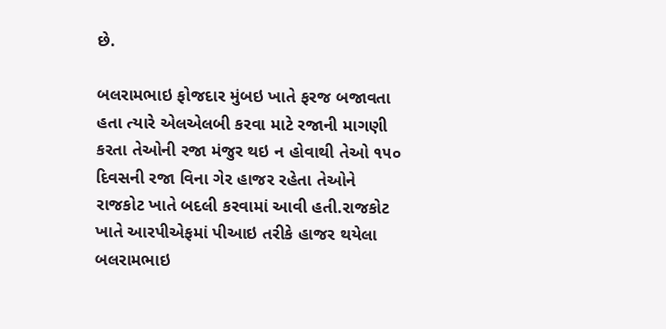છે.

બલરામભાઇ ફોજદાર મુંબઇ ખાતે ફરજ બજાવતા હતા ત્યારે એલએલબી કરવા માટે રજાની માગણી કરતા તેઓની રજા મંજુર થઇ ન હોવાથી તેઓ ૧૫૦ દિવસની રજા વિના ગેર હાજર રહેતા તેઓને રાજકોટ ખાતે બદલી કરવામાં આવી હતી.રાજકોટ ખાતે આરપીએફમાં પીઆઇ તરીકે હાજર થયેલા બલરામભાઇ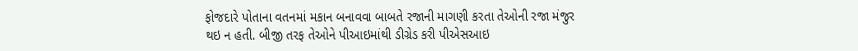ફોજદારે પોતાના વતનમાં મકાન બનાવવા બાબતે રજાની માગણી કરતા તેઓની રજા મંજુર થઇ ન હતી. બીજી તરફ તેઓને પીઆઇમાંથી ડીગ્રેડ કરી પીએસઆઇ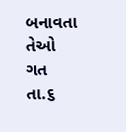બનાવતા તેઓ ગત તા.૬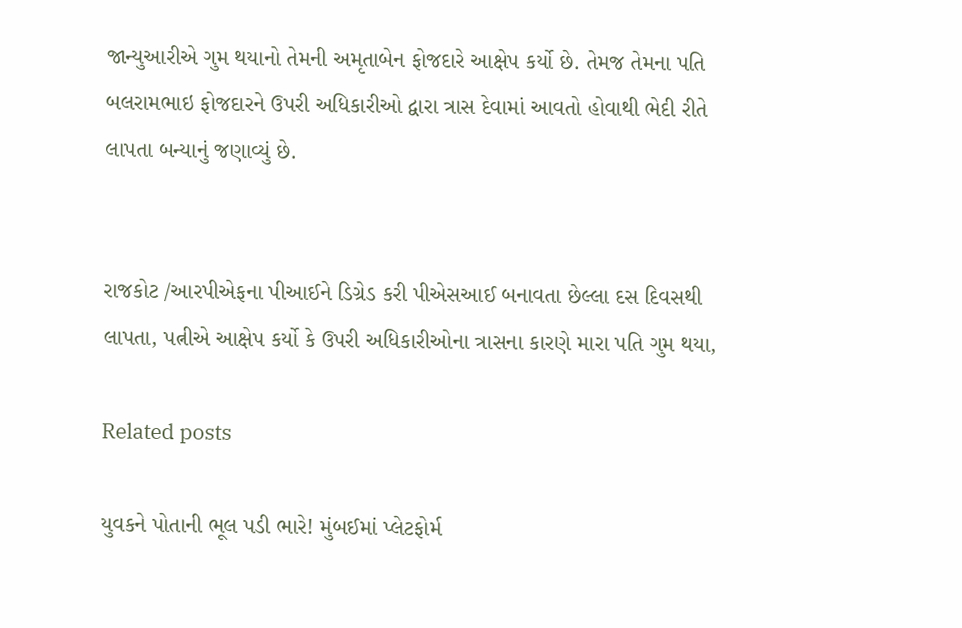જાન્યુઆરીએ ગુમ થયાનો તેમની અમૃતાબેન ફોજદારે આક્ષેપ કર્યો છે. તેમજ તેમના પતિ બલરામભાઇ ફોજદારને ઉપરી અધિકારીઓ દ્વારા ત્રાસ દેવામાં આવતો હોવાથી ભેદી રીતે લાપતા બન્યાનું જણાવ્યું છે.


રાજકોટ /આરપીએફના પીઆઈને ડિગ્રેડ કરી પીએસઆઈ બનાવતા છેલ્લા દસ દિવસથી લાપતા, પત્નીએ આક્ષેપ કર્યો કે ઉપરી અધિકારીઓના ત્રાસના કારણે મારા પતિ ગુમ થયા,

Related posts

યુવકને પોતાની ભૂલ પડી ભારે! મુંબઈમાં પ્લેટફોર્મ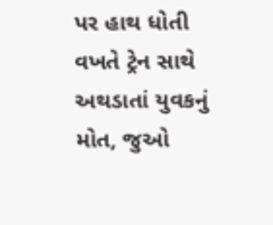પર હાથ ધોતી વખતે ટ્રેન સાથે અથડાતાં યુવકનું મોત, જુઓ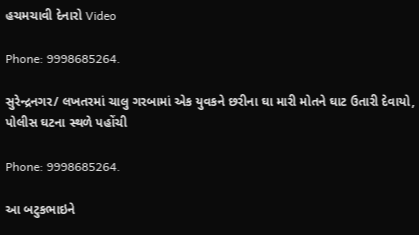હચમચાવી દેનારો Video

Phone: 9998685264.

સુરેન્દ્રનગર/ લખતરમાં ચાલુ ગરબામાં એક યુવકને છરીના ઘા મારી મોતને ઘાટ ઉતારી દેવાયો, પોલીસ ઘટના સ્થળે પહોંચી

Phone: 9998685264.

આ બટુકભાઇને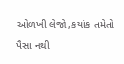ઓળખી લેજો,કયાંક તમેતો પૈસા નથી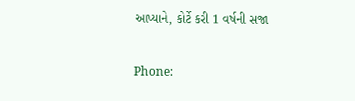આપ્યાને, કોર્ટે કરી 1 વર્ષની સજા

Phone: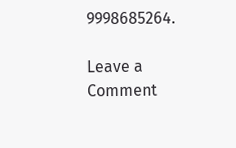9998685264.

Leave a Comment